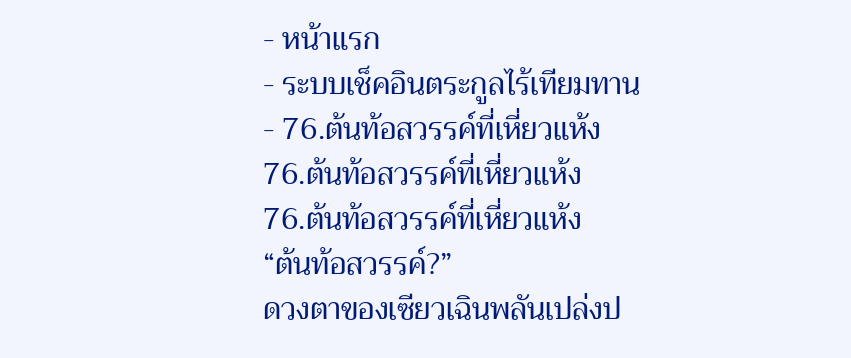- หน้าแรก
- ระบบเช็คอินตระกูลไร้เทียมทาน
- 76.ต้นท้อสวรรค์ที่เหี่ยวแห้ง
76.ต้นท้อสวรรค์ที่เหี่ยวแห้ง
76.ต้นท้อสวรรค์ที่เหี่ยวแห้ง
“ต้นท้อสวรรค์?”
ดวงตาของเซียวเฉินพลันเปล่งป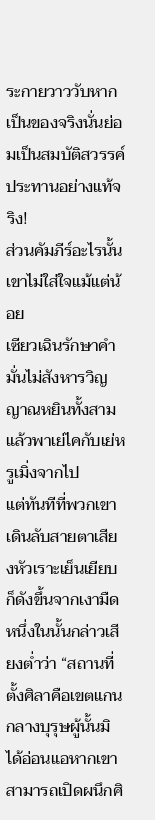ระกายวาววับหากเป็นของจริงนั่นย่อมเป็นสมบัติสวรรค์ประทานอย่างแท้จริง!
ส่วนคัมภีร์อะไรนั้นเขาไม่ใส่ใจแม้แต่น้อย
เซียวเฉินรักษาคำมั่นไม่สังหารวิญญาณหยินทั้งสามแล้วพาเย่ไคกับเย่หรูเมิ่งจากไป
แต่ทันทีที่พวกเขาเดินลับสายตาเสียงหัวเราะเย็นเยียบก็ดังขึ้นจากเงามืด
หนึ่งในนั้นกล่าวเสียงต่ำว่า “สถานที่ตั้งศิลาคือเขตแกนกลางบุรุษผู้นั้นมิได้อ่อนแอหากเขาสามารถเปิดผนึกศิ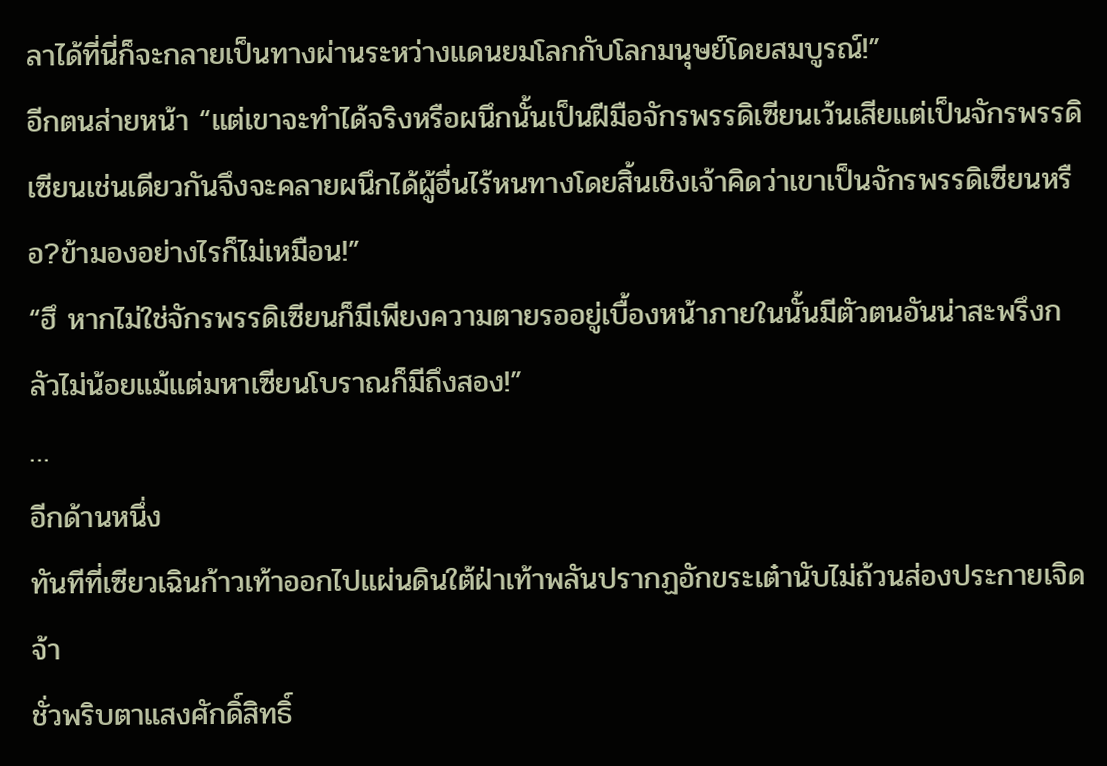ลาได้ที่นี่ก็จะกลายเป็นทางผ่านระหว่างแดนยมโลกกับโลกมนุษย์โดยสมบูรณ์!”
อีกตนส่ายหน้า “แต่เขาจะทำได้จริงหรือผนึกนั้นเป็นฝีมือจักรพรรดิเซียนเว้นเสียแต่เป็นจักรพรรดิเซียนเช่นเดียวกันจึงจะคลายผนึกได้ผู้อื่นไร้หนทางโดยสิ้นเชิงเจ้าคิดว่าเขาเป็นจักรพรรดิเซียนหรือ?ข้ามองอย่างไรก็ไม่เหมือน!”
“ฮึ หากไม่ใช่จักรพรรดิเซียนก็มีเพียงความตายรออยู่เบื้องหน้าภายในนั้นมีตัวตนอันน่าสะพรึงกลัวไม่น้อยแม้แต่มหาเซียนโบราณก็มีถึงสอง!”
…
อีกด้านหนึ่ง
ทันทีที่เซียวเฉินก้าวเท้าออกไปแผ่นดินใต้ฝ่าเท้าพลันปรากฏอักขระเต๋านับไม่ถ้วนส่องประกายเจิดจ้า
ชั่วพริบตาแสงศักดิ์สิทธิ์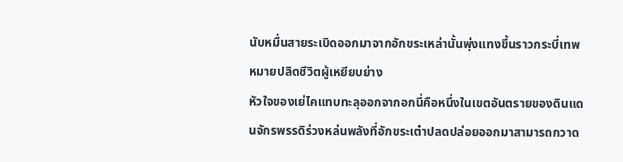นับหมื่นสายระเบิดออกมาจากอักขระเหล่านั้นพุ่งแทงขึ้นราวกระบี่เทพหมายปลิดชีวิตผู้เหยียบย่าง
หัวใจของเย่ไคแทบทะลุออกจากอกนี่คือหนึ่งในเขตอันตรายของดินแดนจักรพรรดิร่วงหล่นพลังที่อักขระเต๋าปลดปล่อยออกมาสามารถกวาด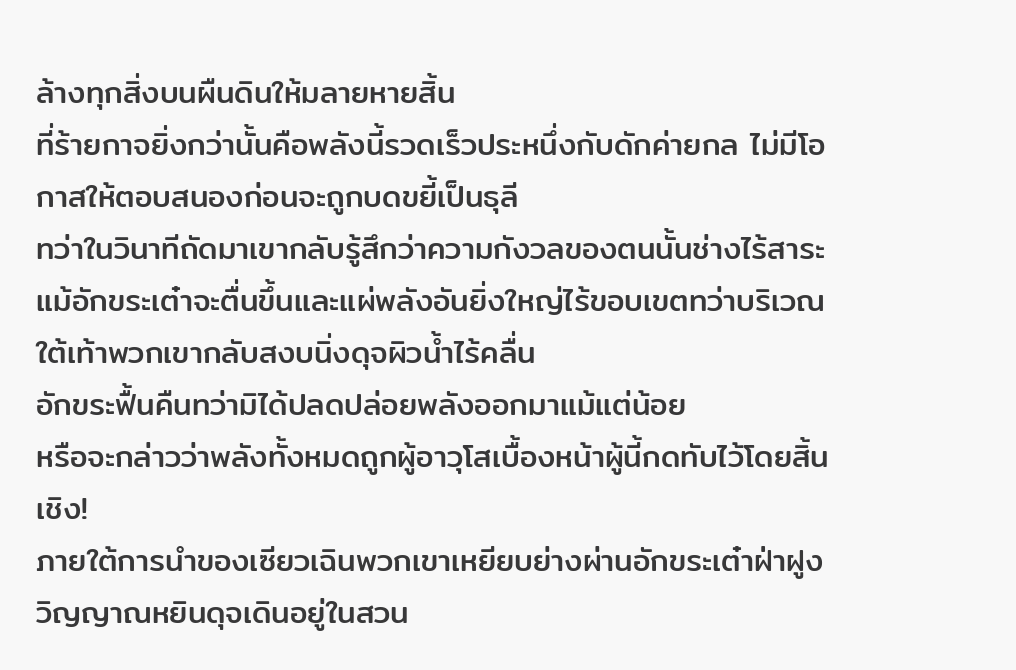ล้างทุกสิ่งบนผืนดินให้มลายหายสิ้น
ที่ร้ายกาจยิ่งกว่านั้นคือพลังนี้รวดเร็วประหนึ่งกับดักค่ายกล ไม่มีโอกาสให้ตอบสนองก่อนจะถูกบดขยี้เป็นธุลี
ทว่าในวินาทีถัดมาเขากลับรู้สึกว่าความกังวลของตนนั้นช่างไร้สาระ
แม้อักขระเต๋าจะตื่นขึ้นและแผ่พลังอันยิ่งใหญ่ไร้ขอบเขตทว่าบริเวณใต้เท้าพวกเขากลับสงบนิ่งดุจผิวน้ำไร้คลื่น
อักขระฟื้นคืนทว่ามิได้ปลดปล่อยพลังออกมาแม้แต่น้อย
หรือจะกล่าวว่าพลังทั้งหมดถูกผู้อาวุโสเบื้องหน้าผู้นี้กดทับไว้โดยสิ้นเชิง!
ภายใต้การนำของเซียวเฉินพวกเขาเหยียบย่างผ่านอักขระเต๋าฝ่าฝูงวิญญาณหยินดุจเดินอยู่ในสวน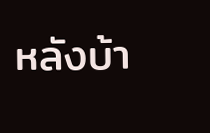หลังบ้า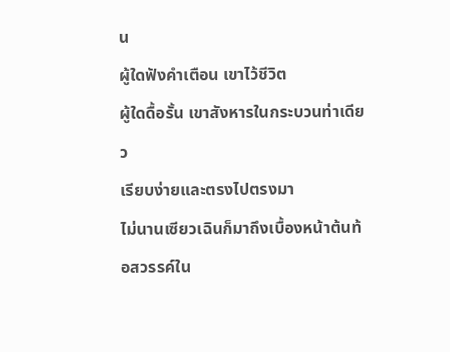น
ผู้ใดฟังคำเตือน เขาไว้ชีวิต
ผู้ใดดื้อรั้น เขาสังหารในกระบวนท่าเดียว
เรียบง่ายและตรงไปตรงมา
ไม่นานเซียวเฉินก็มาถึงเบื้องหน้าต้นท้อสวรรค์ใน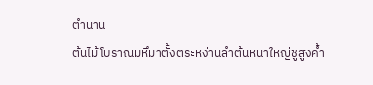ตำนาน
ต้นไม้โบราณมหึมาตั้งตระหง่านลำต้นหนาใหญ่ชูสูงค้ำ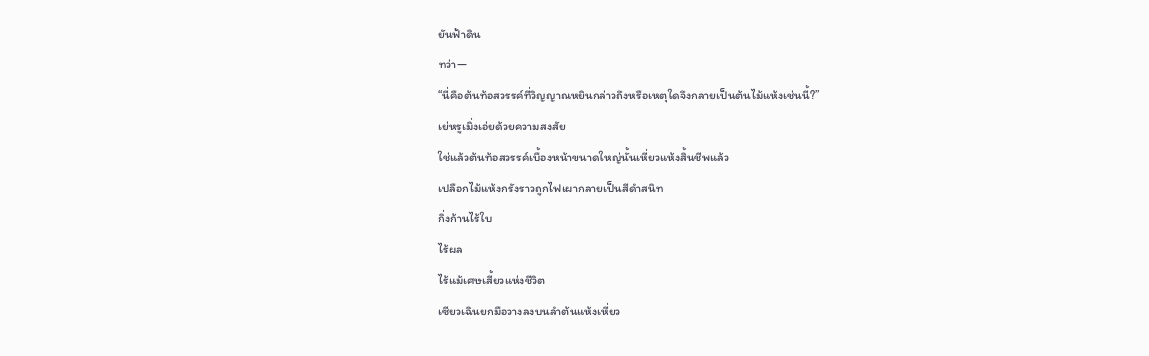ยันฟ้าดิน
ทว่า—
“นี่คือต้นท้อสวรรค์ที่วิญญาณหยินกล่าวถึงหรือเหตุใดจึงกลายเป็นต้นไม้แห้งเช่นนี้?”
เย่หรูเมิ่งเอ่ยด้วยความสงสัย
ใช่แล้วต้นท้อสวรรค์เบื้องหน้าขนาดใหญ่นั้นเหี่ยวแห้งสิ้นชีพแล้ว
เปลือกไม้แห้งกรังราวถูกไฟเผากลายเป็นสีดำสนิท
กิ่งก้านไร้ใบ
ไร้ผล
ไร้แม้เศษเสี้ยวแห่งชีวิต
เซียวเฉินยกมือวางลงบนลำต้นแห้งเหี่ยว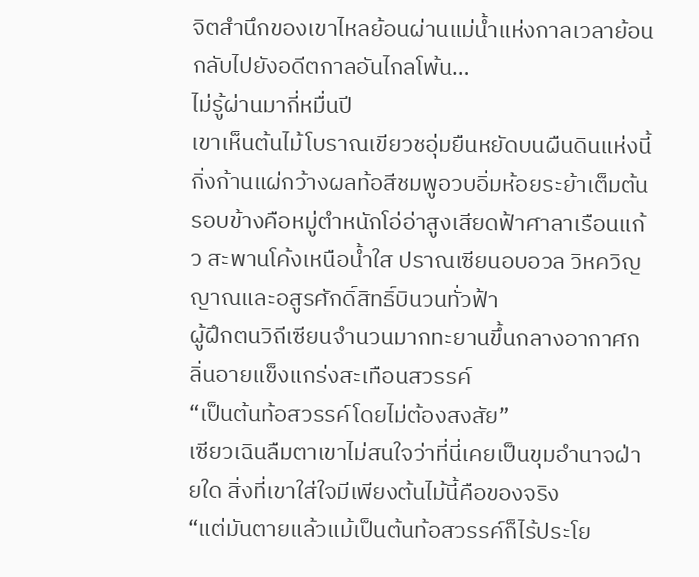จิตสำนึกของเขาไหลย้อนผ่านแม่น้ำแห่งกาลเวลาย้อนกลับไปยังอดีตกาลอันไกลโพ้น…
ไม่รู้ผ่านมากี่หมื่นปี
เขาเห็นต้นไม้โบราณเขียวชอุ่มยืนหยัดบนผืนดินแห่งนี้กิ่งก้านแผ่กว้างผลท้อสีชมพูอวบอิ่มห้อยระย้าเต็มต้น
รอบข้างคือหมู่ตำหนักโอ่อ่าสูงเสียดฟ้าศาลาเรือนแก้ว สะพานโค้งเหนือน้ำใส ปราณเซียนอบอวล วิหควิญญาณและอสูรศักดิ์สิทธิ์บินวนทั่วฟ้า
ผู้ฝึกตนวิถีเซียนจำนวนมากทะยานขึ้นกลางอากาศกลิ่นอายแข็งแกร่งสะเทือนสวรรค์
“เป็นต้นท้อสวรรค์โดยไม่ต้องสงสัย”
เซียวเฉินลืมตาเขาไม่สนใจว่าที่นี่เคยเป็นขุมอำนาจฝ่ายใด สิ่งที่เขาใส่ใจมีเพียงต้นไม้นี้คือของจริง
“แต่มันตายแล้วแม้เป็นต้นท้อสวรรค์ก็ไร้ประโย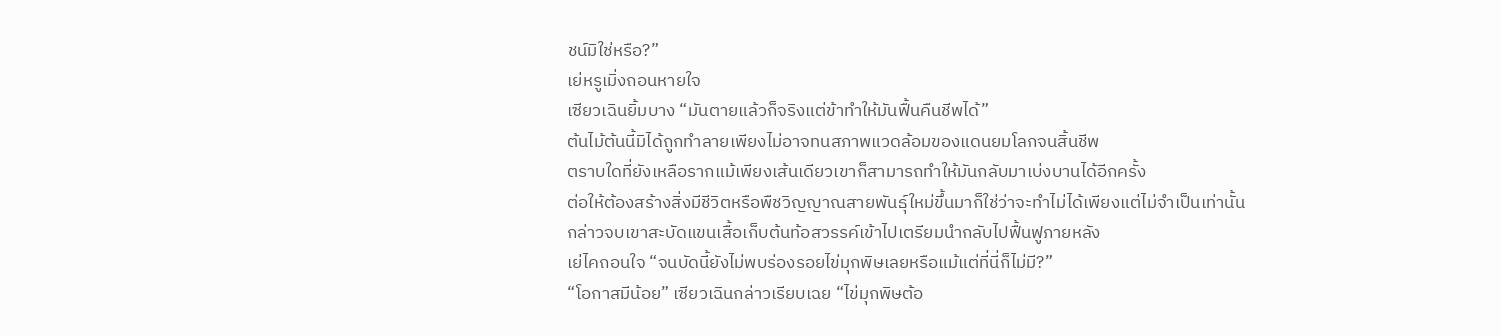ชน์มิใช่หรือ?”
เย่หรูเมิ่งถอนหายใจ
เซียวเฉินยิ้มบาง “มันตายแล้วก็จริงแต่ข้าทำให้มันฟื้นคืนชีพได้”
ต้นไม้ต้นนี้มิได้ถูกทำลายเพียงไม่อาจทนสภาพแวดล้อมของแดนยมโลกจนสิ้นชีพ
ตราบใดที่ยังเหลือรากแม้เพียงเส้นเดียวเขาก็สามารถทำให้มันกลับมาเบ่งบานได้อีกครั้ง
ต่อให้ต้องสร้างสิ่งมีชีวิตหรือพืชวิญญาณสายพันธุ์ใหม่ขึ้นมาก็ใช่ว่าจะทำไม่ได้เพียงแต่ไม่จำเป็นเท่านั้น
กล่าวจบเขาสะบัดแขนเสื้อเก็บต้นท้อสวรรค์เข้าไปเตรียมนำกลับไปฟื้นฟูภายหลัง
เย่ไคถอนใจ “จนบัดนี้ยังไม่พบร่องรอยไข่มุกพิษเลยหรือแม้แต่ที่นี่ก็ไม่มี?”
“โอกาสมีน้อย” เซียวเฉินกล่าวเรียบเฉย “ไข่มุกพิษต้อ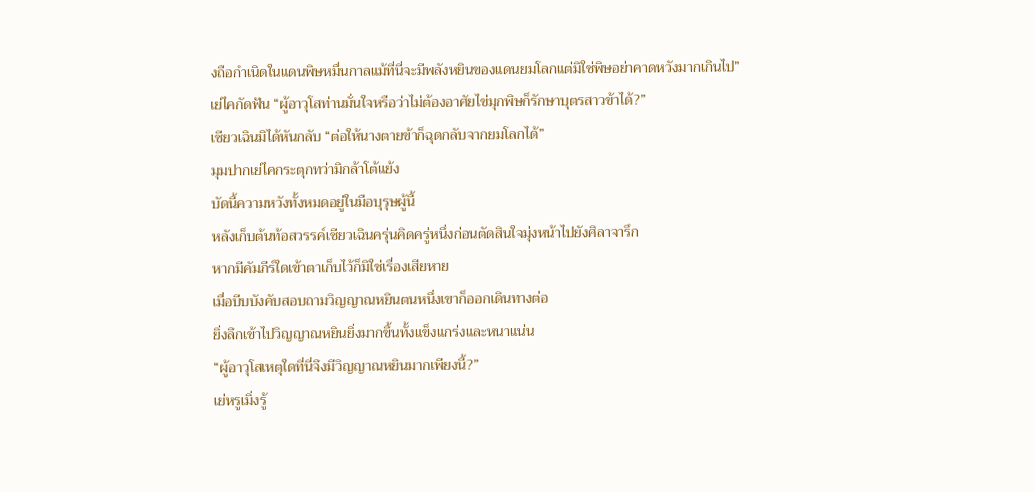งถือกำเนิดในแดนพิษหมื่นกาลแม้ที่นี่จะมีพลังหยินของแดนยมโลกแต่มิใช่พิษอย่าคาดหวังมากเกินไป”
เย่ไคกัดฟัน “ผู้อาวุโสท่านมั่นใจหรือว่าไม่ต้องอาศัยไข่มุกพิษก็รักษาบุตรสาวข้าได้?”
เซียวเฉินมิได้หันกลับ “ต่อให้นางตายข้าก็ฉุดกลับจากยมโลกได้”
มุมปากเย่ไคกระตุกทว่ามิกล้าโต้แย้ง
บัดนี้ความหวังทั้งหมดอยู่ในมือบุรุษผู้นี้
หลังเก็บต้นท้อสวรรค์เซียวเฉินครุ่นคิดครู่หนึ่งก่อนตัดสินใจมุ่งหน้าไปยังศิลาจารึก
หากมีคัมภีร์ใดเข้าตาเก็บไว้ก็มิใช่เรื่องเสียหาย
เมื่อบีบบังคับสอบถามวิญญาณหยินตนหนึ่งเขาก็ออกเดินทางต่อ
ยิ่งลึกเข้าไปวิญญาณหยินยิ่งมากขึ้นทั้งแข็งแกร่งและหนาแน่น
“ผู้อาวุโสเหตุใดที่นี่จึงมีวิญญาณหยินมากเพียงนี้?”
เย่หรูเมิ่งรู้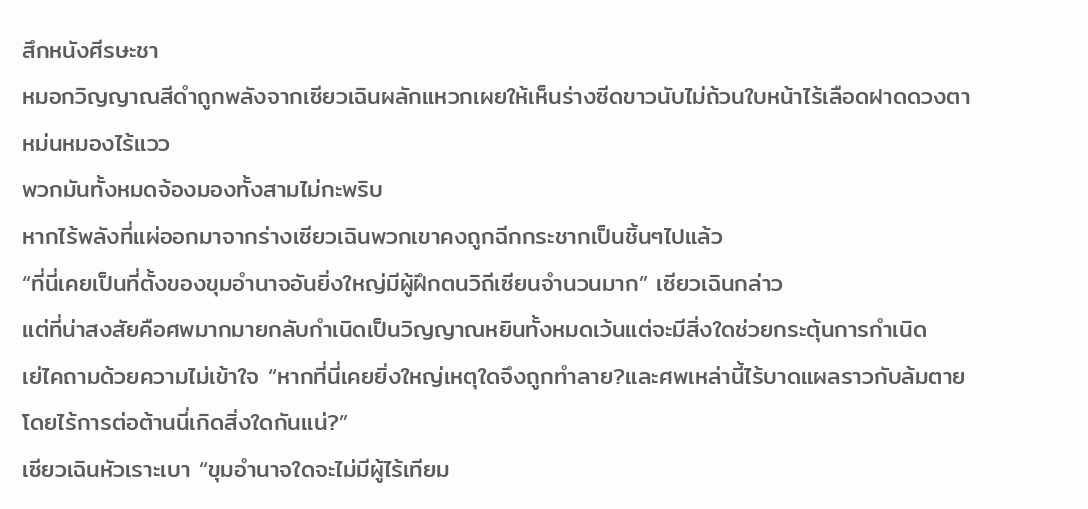สึกหนังศีรษะชา
หมอกวิญญาณสีดำถูกพลังจากเซียวเฉินผลักแหวกเผยให้เห็นร่างซีดขาวนับไม่ถ้วนใบหน้าไร้เลือดฝาดดวงตาหม่นหมองไร้แวว
พวกมันทั้งหมดจ้องมองทั้งสามไม่กะพริบ
หากไร้พลังที่แผ่ออกมาจากร่างเซียวเฉินพวกเขาคงถูกฉีกกระชากเป็นชิ้นๆไปแล้ว
“ที่นี่เคยเป็นที่ตั้งของขุมอำนาจอันยิ่งใหญ่มีผู้ฝึกตนวิถีเซียนจำนวนมาก” เซียวเฉินกล่าว
แต่ที่น่าสงสัยคือศพมากมายกลับกำเนิดเป็นวิญญาณหยินทั้งหมดเว้นแต่จะมีสิ่งใดช่วยกระตุ้นการกำเนิด
เย่ไคถามด้วยความไม่เข้าใจ “หากที่นี่เคยยิ่งใหญ่เหตุใดจึงถูกทำลาย?และศพเหล่านี้ไร้บาดแผลราวกับล้มตายโดยไร้การต่อต้านนี่เกิดสิ่งใดกันแน่?”
เซียวเฉินหัวเราะเบา “ขุมอำนาจใดจะไม่มีผู้ไร้เทียม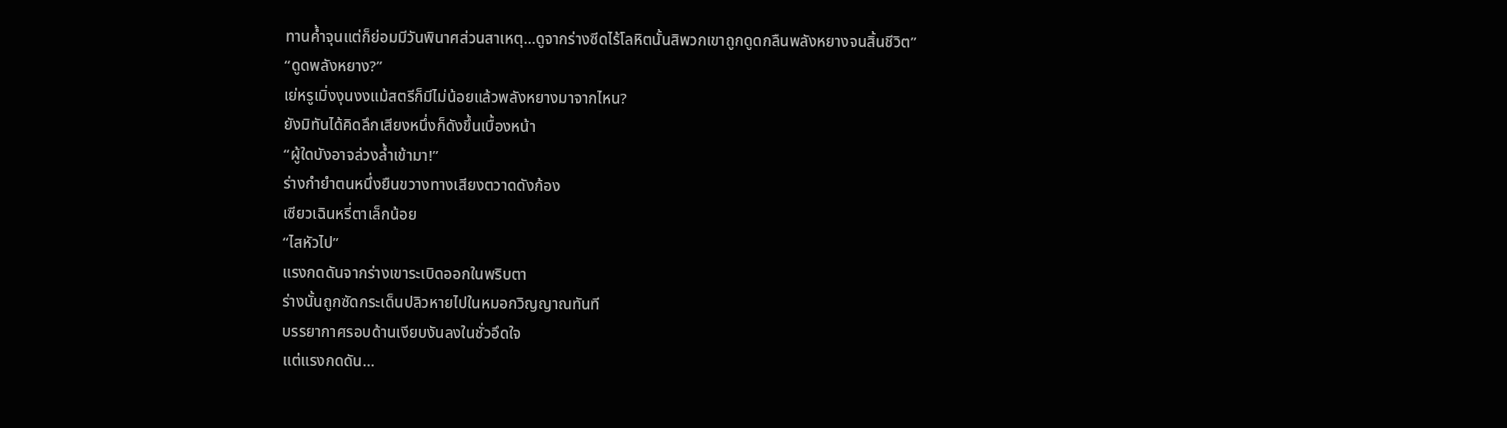ทานค้ำจุนแต่ก็ย่อมมีวันพินาศส่วนสาเหตุ…ดูจากร่างซีดไร้โลหิตนั้นสิพวกเขาถูกดูดกลืนพลังหยางจนสิ้นชีวิต”
“ดูดพลังหยาง?”
เย่หรูเมิ่งงุนงงแม้สตรีก็มีไม่น้อยแล้วพลังหยางมาจากไหน?
ยังมิทันได้คิดลึกเสียงหนึ่งก็ดังขึ้นเบื้องหน้า
“ผู้ใดบังอาจล่วงล้ำเข้ามา!”
ร่างกำยำตนหนึ่งยืนขวางทางเสียงตวาดดังก้อง
เซียวเฉินหรี่ตาเล็กน้อย
“ไสหัวไป”
แรงกดดันจากร่างเขาระเบิดออกในพริบตา
ร่างนั้นถูกซัดกระเด็นปลิวหายไปในหมอกวิญญาณทันที
บรรยากาศรอบด้านเงียบงันลงในชั่วอึดใจ
แต่แรงกดดัน…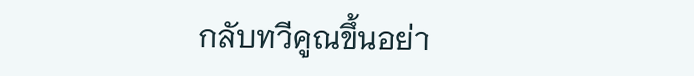กลับทวีคูณขึ้นอย่า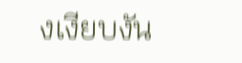งเงียบงัน